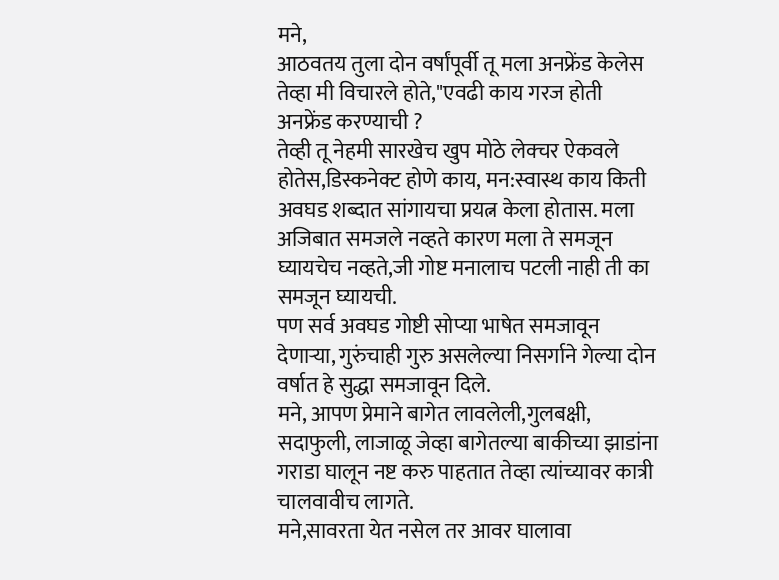मने,
आठवतय तुला दोन वर्षांपूर्वी तू मला अनफ्रेंड केलेस तेव्हा मी विचारले होते,"एवढी काय गरज होती अनफ्रेंड करण्याची ?
तेव्ही तू नेहमी सारखेच खुप मोठे लेक्चर ऐकवले होतेस,डिस्कनेक्ट होणे काय, मन:स्वास्थ काय किती अवघड शब्दात सांगायचा प्रयत्न केला होतास. मला अजिबात समजले नव्हते कारण मला ते समजून घ्यायचेच नव्हते,जी गोष्ट मनालाच पटली नाही ती का समजून घ्यायची.
पण सर्व अवघड गोष्टी सोप्या भाषेत समजावून देणाऱ्या, गुरुंचाही गुरु असलेल्या निसर्गाने गेल्या दोन वर्षात हे सुद्धा समजावून दिले.
मने, आपण प्रेमाने बागेत लावलेली,गुलबक्षी, सदाफुली, लाजाळू जेव्हा बागेतल्या बाकीच्या झाडांना गराडा घालून नष्ट करु पाहतात तेव्हा त्यांच्यावर कात्री चालवावीच लागते.
मने,सावरता येत नसेल तर आवर घालावा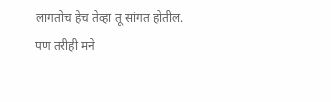लागतोच हेच तेव्हा तू सांगत होतील.
पण तरीही मने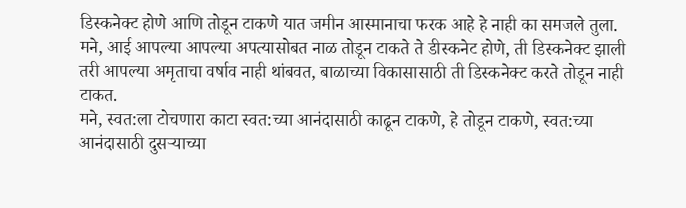डिस्कनेक्ट होणे आणि तोडून टाकणे यात जमीन आस्मानाचा फरक आहे हे नाही का समजले तुला.
मने, आई आपल्या आपल्या अपत्यासोबत नाळ तोडून टाकते ते डीस्कनेट होणे, ती डिस्कनेक्ट झाली तरी आपल्या अमृताचा वर्षाव नाही थांबवत, बाळाच्या विकासासाठी ती डिस्कनेक्ट करते तोडून नाही टाकत.
मने, स्वत:ला टोचणारा काटा स्वत:च्या आनंदासाठी काढून टाकणे, हे तोडून टाकणे, स्वत:च्या आनंदासाठी दुसऱ्याच्या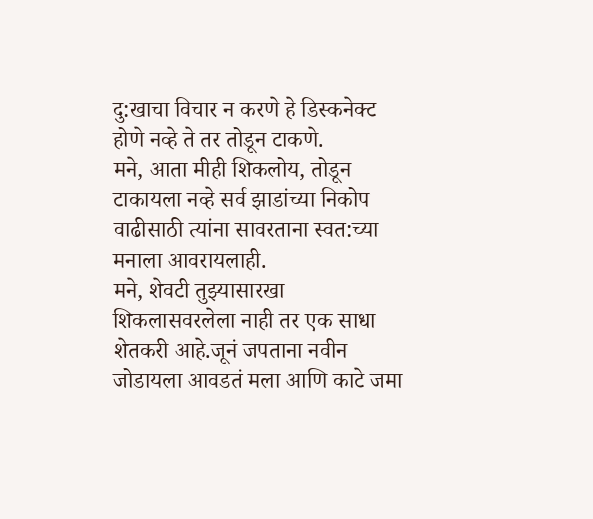दु:खाचा विचार न करणे हे डिस्कनेक्ट होणे नव्हे ते तर तोडून टाकणे.
मने, आता मीही शिकलोय, तोडून टाकायला नव्हे सर्व झाडांच्या निकोप वाढीसाठी त्यांना सावरताना स्वत:च्या मनाला आवरायलाही.
मने, शेवटी तुझ्यासारखा शिकलासवरलेला नाही तर एक साधा शेतकरी आहे.जूनं जपताना नवीन जोडायला आवडतं मला आणि काटे जमा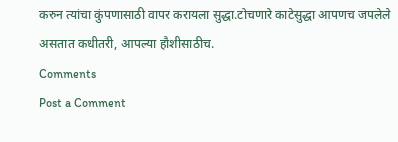करुन त्यांचा कुंपणासाठी वापर करायला सुद्धा.टोचणारे काटेसुद्धा आपणच जपलेले असतात कधीतरी, आपल्या हौशीसाठीच.
Comments
Post a Comment